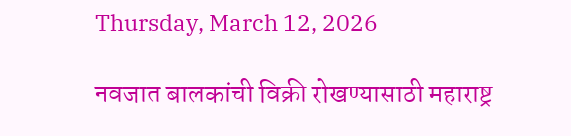Thursday, March 12, 2026

नवजात बालकांची विक्री रोखण्यासाठी महाराष्ट्र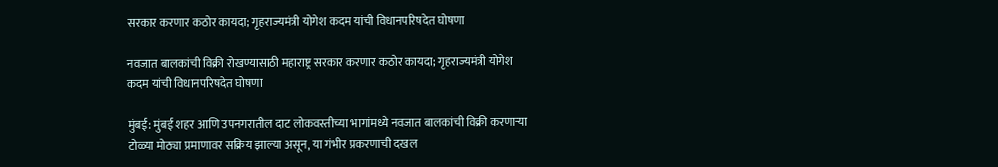सरकार करणार कठोर कायदा; गृहराज्यमंत्री योगेश कदम यांची विधानपरिषदेत घोषणा

नवजात बालकांची विक्री रोखण्यासाठी महाराष्ट्र सरकार करणार कठोर कायदा; गृहराज्यमंत्री योगेश कदम यांची विधानपरिषदेत घोषणा

मुंबई: मुंबई शहर आणि उपनगरातील दाट लोकवस्तीच्या भागांमध्ये नवजात बालकांची विक्री करणाऱ्या टोळ्या मोठ्या प्रमाणावर सक्रिय झाल्या असून, या गंभीर प्रकरणाची दखल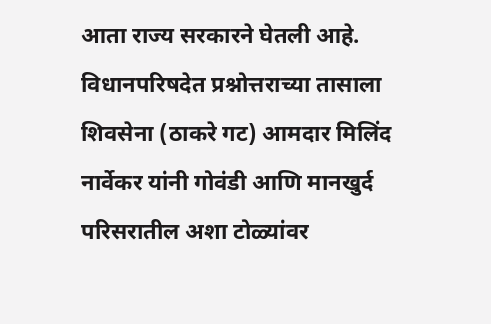आता राज्य सरकारने घेतली आहे. विधानपरिषदेत प्रश्नोत्तराच्या तासाला शिवसेना (ठाकरे गट) आमदार मिलिंद नार्वेकर यांनी गोवंडी आणि मानखुर्द परिसरातील अशा टोळ्यांवर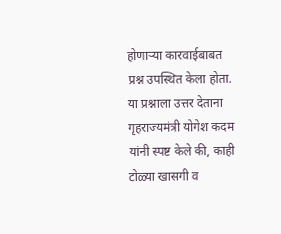होणाऱ्या कारवाईबाबत प्रश्न उपस्थित केला होता. या प्रश्नाला उत्तर देताना गृहराज्यमंत्री योगेश कदम यांनी स्पष्ट केले की, काही टोळ्या खासगी व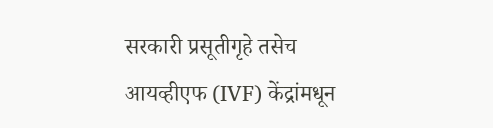सरकारी प्रसूतीगृहे तसेच आयव्हीएफ (IVF) केंद्रांमधून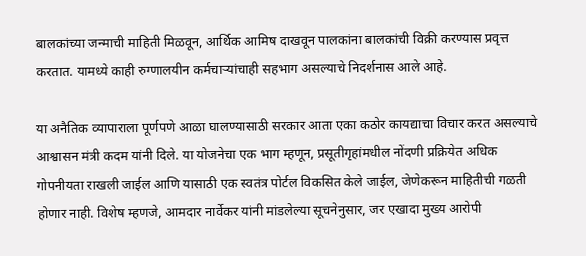बालकांच्या जन्माची माहिती मिळवून, आर्थिक आमिष दाखवून पालकांना बालकांची विक्री करण्यास प्रवृत्त करतात. यामध्ये काही रुग्णालयीन कर्मचाऱ्यांचाही सहभाग असल्याचे निदर्शनास आले आहे.

या अनैतिक व्यापाराला पूर्णपणे आळा घालण्यासाठी सरकार आता एका कठोर कायद्याचा विचार करत असल्याचे आश्वासन मंत्री कदम यांनी दिले. या योजनेचा एक भाग म्हणून, प्रसूतीगृहांमधील नोंदणी प्रक्रियेत अधिक गोपनीयता राखली जाईल आणि यासाठी एक स्वतंत्र पोर्टल विकसित केले जाईल, जेणेकरून माहितीची गळती होणार नाही. विशेष म्हणजे, आमदार नार्वेकर यांनी मांडलेल्या सूचनेनुसार, जर एखादा मुख्य आरोपी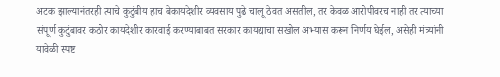अटक झाल्यानंतरही त्याचे कुटुंबीय हाच बेकायदेशीर व्यवसाय पुढे चालू ठेवत असतील, तर केवळ आरोपीवरच नाही तर त्याच्या संपूर्ण कुटुंबावर कठोर कायदेशीर कारवाई करण्याबाबत सरकार कायद्याचा सखोल अभ्यास करून निर्णय घेईल, असेही मंत्र्यांनी यावेळी स्पष्ट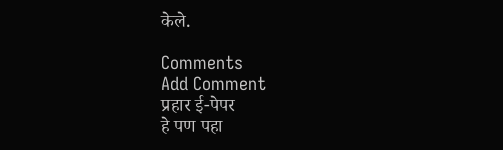केले.

Comments
Add Comment
प्रहार ई-पेपर
हे पण पहा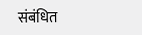संबंधित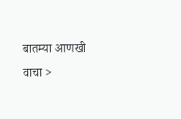बातम्या आणखी वाचा >